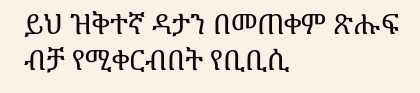ይህ ዝቅተኛ ዳታን በመጠቀም ጽሑፍ ብቻ የሚቀርብበት የቢቢሲ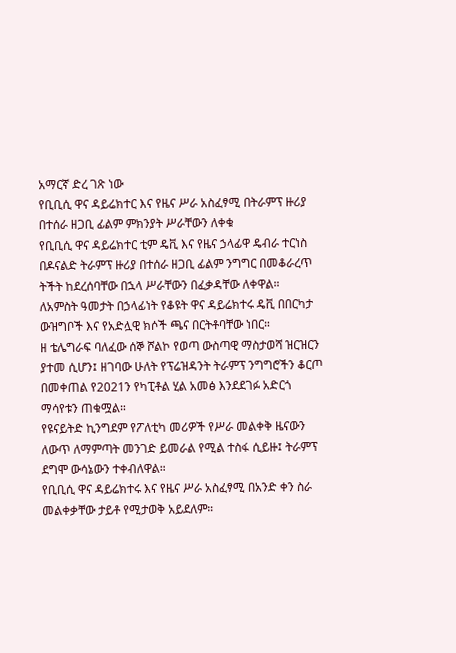አማርኛ ድረ ገጽ ነው
የቢቢሲ ዋና ዳይሬክተር እና የዜና ሥራ አስፈፃሚ በትራምፕ ዙሪያ በተሰራ ዘጋቢ ፊልም ምክንያት ሥራቸውን ለቀቁ
የቢቢሲ ዋና ዳይሬክተር ቲም ዴቪ እና የዜና ኃላፊዋ ዴብራ ተርነስ በዶናልድ ትራምፕ ዙሪያ በተሰራ ዘጋቢ ፊልም ንግግር በመቆራረጥ ትችት ከደረሰባቸው በኋላ ሥራቸውን በፈቃዳቸው ለቀዋል።
ለአምስት ዓመታት በኃላፊነት የቆዩት ዋና ዳይሬክተሩ ዴቪ በበርካታ ውዝግቦች እና የአድሏዊ ክሶች ጫና በርትቶባቸው ነበር።
ዘ ቴሌግራፍ ባለፈው ሰኞ ሾልኮ የወጣ ውስጣዊ ማስታወሻ ዝርዝርን ያተመ ሲሆን፤ ዘገባው ሁለት የፕሬዝዳንት ትራምፕ ንግግሮችን ቆርጦ በመቀጠል የ2021ን የካፒቶል ሂል አመፅ እንደደገፉ አድርጎ ማሳየቱን ጠቁሟል።
የዩናይትድ ኪንግደም የፖለቲካ መሪዎች የሥራ መልቀቅ ዜናውን ለውጥ ለማምጣት መንገድ ይመራል የሚል ተስፋ ሲይዙ፤ ትራምፕ ደግሞ ውሳኔውን ተቀብለዋል።
የቢቢሲ ዋና ዳይሬክተሩ እና የዜና ሥራ አስፈፃሚ በአንድ ቀን ስራ መልቀቃቸው ታይቶ የሚታወቅ አይደለም።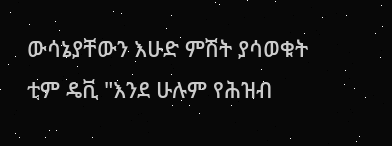ውሳኔያቸውን እሁድ ምሽት ያሳወቁት ቲም ዴቪ "እንደ ሁሉም የሕዝብ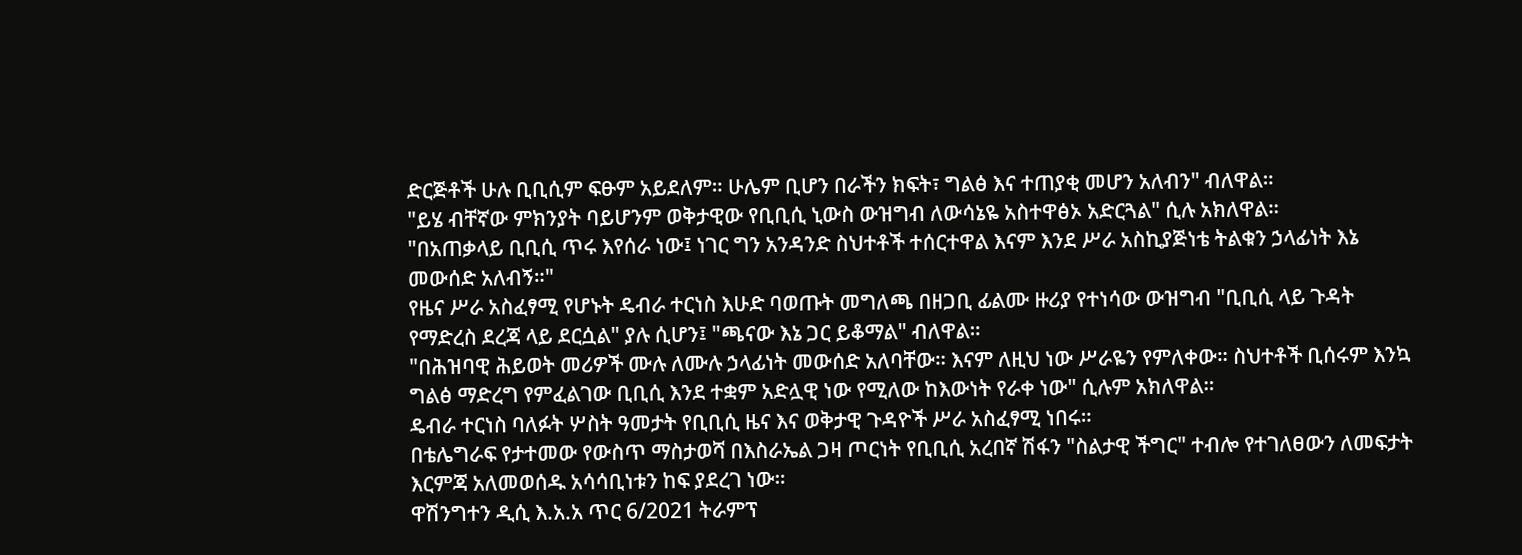ድርጅቶች ሁሉ ቢቢሲም ፍፁም አይደለም። ሁሌም ቢሆን በራችን ክፍት፣ ግልፅ እና ተጠያቂ መሆን አለብን" ብለዋል።
"ይሄ ብቸኛው ምክንያት ባይሆንም ወቅታዊው የቢቢሲ ኒውስ ውዝግብ ለውሳኔዬ አስተዋፅኦ አድርጓል" ሲሉ አክለዋል።
"በአጠቃላይ ቢቢሲ ጥሩ እየሰራ ነው፤ ነገር ግን አንዳንድ ስህተቶች ተሰርተዋል እናም እንደ ሥራ አስኪያጅነቴ ትልቁን ኃላፊነት እኔ መውሰድ አለብኝ።"
የዜና ሥራ አስፈፃሚ የሆኑት ዴብራ ተርነስ እሁድ ባወጡት መግለጫ በዘጋቢ ፊልሙ ዙሪያ የተነሳው ውዝግብ "ቢቢሲ ላይ ጉዳት የማድረስ ደረጃ ላይ ደርሷል" ያሉ ሲሆን፤ "ጫናው እኔ ጋር ይቆማል" ብለዋል።
"በሕዝባዊ ሕይወት መሪዎች ሙሉ ለሙሉ ኃላፊነት መውሰድ አለባቸው። እናም ለዚህ ነው ሥራዬን የምለቀው። ስህተቶች ቢሰሩም እንኳ ግልፅ ማድረግ የምፈልገው ቢቢሲ እንደ ተቋም አድሏዊ ነው የሚለው ከእውነት የራቀ ነው" ሲሉም አክለዋል።
ዴብራ ተርነስ ባለፉት ሦስት ዓመታት የቢቢሲ ዜና እና ወቅታዊ ጉዳዮች ሥራ አስፈፃሚ ነበሩ።
በቴሌግራፍ የታተመው የውስጥ ማስታወሻ በእስራኤል ጋዛ ጦርነት የቢቢሲ አረበኛ ሽፋን "ስልታዊ ችግር" ተብሎ የተገለፀውን ለመፍታት እርምጃ አለመወሰዱ አሳሳቢነቱን ከፍ ያደረገ ነው።
ዋሽንግተን ዲሲ እ.አ.አ ጥር 6/2021 ትራምፕ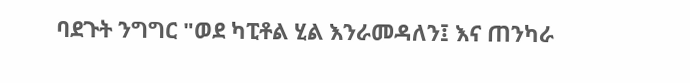ባደጉት ንግግር "ወደ ካፒቶል ሂል እንራመዳለን፤ እና ጠንካራ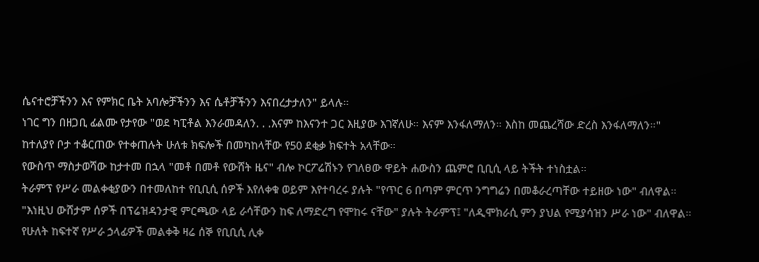ሴናተሮቻችንን እና የምክር ቤት አባሎቻችንን እና ሴቶቻችንን እናበረታታለን" ይላሉ።
ነገር ግን በዘጋቢ ፊልሙ የታየው "ወደ ካፒቶል እንራመዳለን. . .እናም ከእናንተ ጋር እዚያው እገኛለሁ። እናም እንፋለማለን። እስከ መጨረሻው ድረስ እንፋለማለን።"
ከተለያየ ቦታ ተቆርጠው የተቀጠሉት ሁለቱ ክፍሎች በመካከላቸው የ50 ደቂቃ ክፍተት አላቸው።
የውስጥ ማስታወሻው ከታተመ በኋላ "መቶ በመቶ የውሸት ዜና" ብሎ ኮርፖሬሽኑን የገለፀው ዋይት ሐውስን ጨምሮ ቢቢሲ ላይ ትችት ተነስቷል።
ትራምፕ የሥራ መልቀቂያውን በተመለከተ የቢቢሲ ሰዎች እየለቀቁ ወይም እየተባረሩ ያሉት "የጥር 6 በጣም ምርጥ ንግግሬን በመቆራረጣቸው ተይዘው ነው" ብለዋል።
"እነዚህ ውሸታም ሰዎች በፕሬዝዳንታዊ ምርጫው ላይ ራሳቸውን ከፍ ለማድረግ የሞከሩ ናቸው" ያሉት ትራምፕ፤ "ለዲሞክራሲ ምን ያህል የሚያሳዝን ሥራ ነው" ብለዋል።
የሁለት ከፍተኛ የሥራ ኃላፊዎች መልቀቅ ዛሬ ሰኞ የቢቢሲ ሊቀ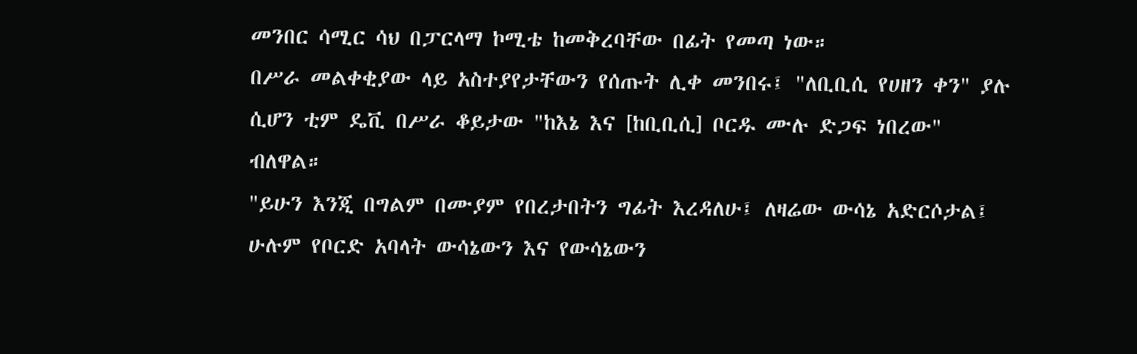መንበር ሳሚር ሳህ በፓርላማ ኮሚቴ ከመቅረባቸው በፊት የመጣ ነው።
በሥራ መልቀቂያው ላይ አስተያየታቸውን የሰጡት ሊቀ መንበሩ፤ "ለቢቢሲ የሀዘን ቀን" ያሉ ሲሆን ቲም ዴቪ በሥራ ቆይታው "ከእኔ እና [ከቢቢሲ] ቦርዱ ሙሉ ድጋፍ ነበረው" ብለዋል።
"ይሁን እንጂ በግልም በሙያም የበረታበትን ግፊት እረዳለሁ፤ ለዛሬው ውሳኔ አድርሶታል፤ ሁሉም የቦርድ አባላት ውሳኔውን እና የውሳኔውን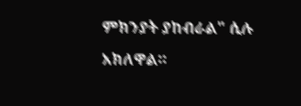ምክንያት ያከብራል" ሲሉ አክለዋል።